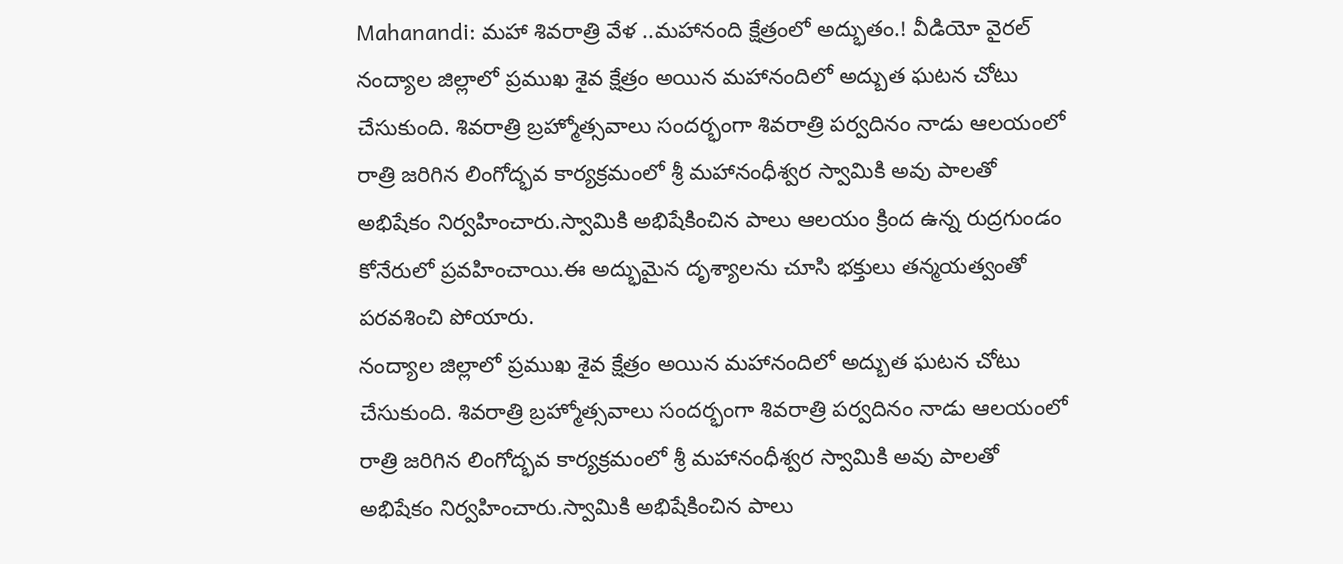Mahanandi: మహా శివరాత్రి వేళ ..మహానంది క్షేత్రంలో అద్భుతం.! వీడియో వైరల్
నంద్యాల జిల్లాలో ప్రముఖ శైవ క్షేత్రం అయిన మహానందిలో అద్బుత ఘటన చోటు చేసుకుంది. శివరాత్రి బ్రహ్మోత్సవాలు సందర్భంగా శివరాత్రి పర్వదినం నాడు ఆలయంలో రాత్రి జరిగిన లింగోద్భవ కార్యక్రమంలో శ్రీ మహానంధీశ్వర స్వామికి అవు పాలతో అభిషేకం నిర్వహించారు.స్వామికి అభిషేకించిన పాలు ఆలయం క్రింద ఉన్న రుద్రగుండం కోనేరులో ప్రవహించాయి.ఈ అద్భుమైన దృశ్యాలను చూసి భక్తులు తన్మయత్వంతో పరవశించి పోయారు.
నంద్యాల జిల్లాలో ప్రముఖ శైవ క్షేత్రం అయిన మహానందిలో అద్బుత ఘటన చోటు చేసుకుంది. శివరాత్రి బ్రహ్మోత్సవాలు సందర్భంగా శివరాత్రి పర్వదినం నాడు ఆలయంలో రాత్రి జరిగిన లింగోద్భవ కార్యక్రమంలో శ్రీ మహానంధీశ్వర స్వామికి అవు పాలతో అభిషేకం నిర్వహించారు.స్వామికి అభిషేకించిన పాలు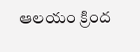ఆలయం క్రింద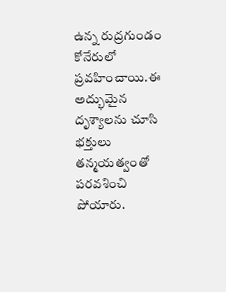ఉన్న రుద్రగుండం కోనేరులో ప్రవహించాయి.ఈ అద్భుమైన దృశ్యాలను చూసి భక్తులు తన్మయత్వంతో పరవశించి పోయారు.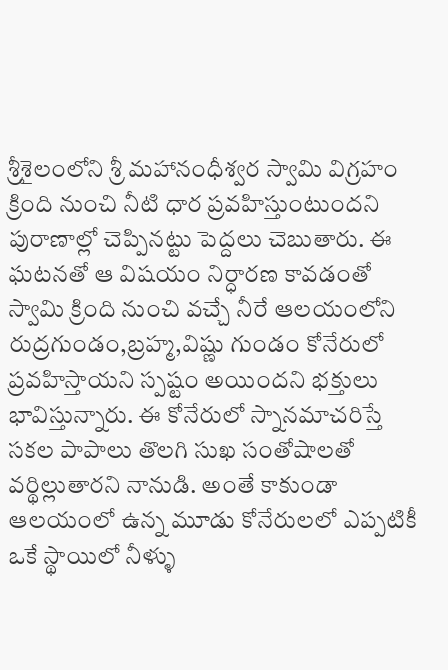శ్రీశైలంలోని శ్రీ మహానంధీశ్వర స్వామి విగ్రహం క్రింది నుంచి నీటి ధార ప్రవహిస్తుంటుందని పురాణాల్లో చెప్పినట్టు పెద్దలు చెబుతారు. ఈ ఘటనతో ఆ విషయం నిర్ధారణ కావడంతో స్వామి క్రింది నుంచి వచ్చే నీరే ఆలయంలోని రుద్రగుండం,బ్రహ్మ,విష్ణు గుండం కోనేరులో ప్రవహిస్తాయని స్పష్టం అయిందని భక్తులు భావిస్తున్నారు. ఈ కోనేరులో స్నానమాచరిస్తే సకల పాపాలు తొలగి సుఖ సంతోషాలతో వర్థిల్లుతారని నానుడి. అంతే కాకుండా ఆలయంలో ఉన్న మూడు కోనేరులలో ఎప్పటికీ ఒకే స్థాయిలో నీళ్ళు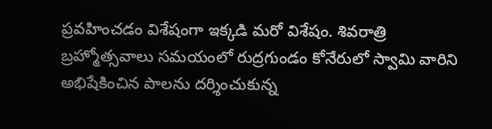ప్రవహించడం విశేషంగా ఇక్కడి మరో విశేషం. శివరాత్రి బ్రహ్మోత్సవాలు సమయంలో రుద్రగుండం కోనేరులో స్వామి వారిని అభిషేకించిన పాలను దర్శించుకున్న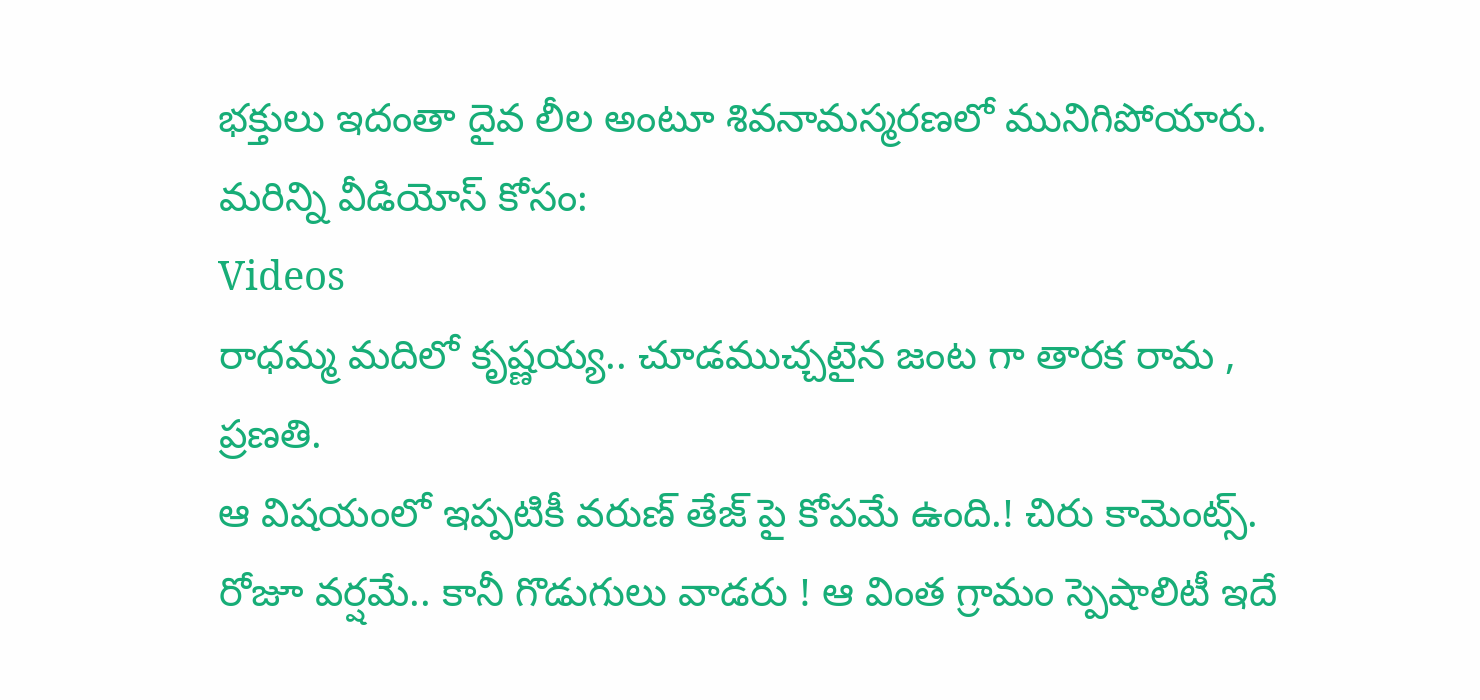భక్తులు ఇదంతా దైవ లీల అంటూ శివనామస్మరణలో మునిగిపోయారు.
మరిన్ని వీడియోస్ కోసం:
Videos
రాధమ్మ మదిలో కృష్ణయ్య.. చూడముచ్చటైన జంట గా తారక రామ , ప్రణతి.
ఆ విషయంలో ఇప్పటికీ వరుణ్ తేజ్ పై కోపమే ఉంది.! చిరు కామెంట్స్.
రోజూ వర్షమే.. కానీ గొడుగులు వాడరు ! ఆ వింత గ్రామం స్పెషాలిటీ ఇదే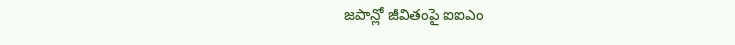జపాన్లో జీవితంపై ఐఐఎం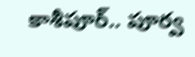కాశీపూర్.. పూర్వ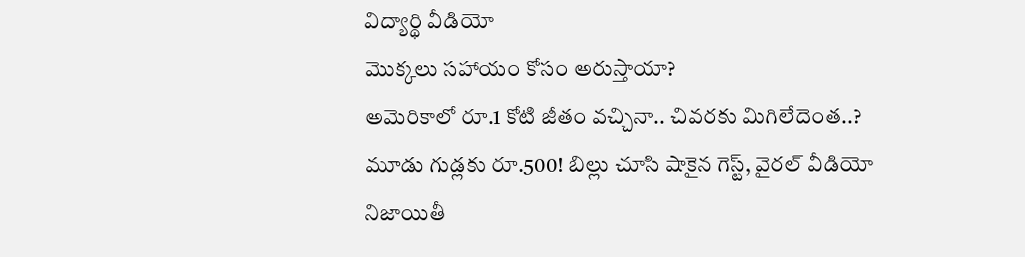విద్యార్థి వీడియో
మొక్కలు సహాయం కోసం అరుస్తాయా?
అమెరికాలో రూ.1 కోటి జీతం వచ్చినా.. చివరకు మిగిలేదెంత..?
మూడు గుడ్లకు రూ.500! బిల్లు చూసి షాకైన గెస్ట్, వైరల్ వీడియో
నిజాయితీ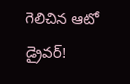గెలిచిన ఆటో డ్రైవర్!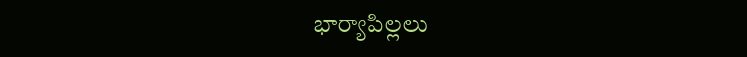భార్యాపిల్లలు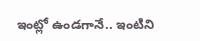ఇంట్లో ఉండగానే.. ఇంటిని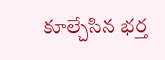కూల్చేసిన భర్త